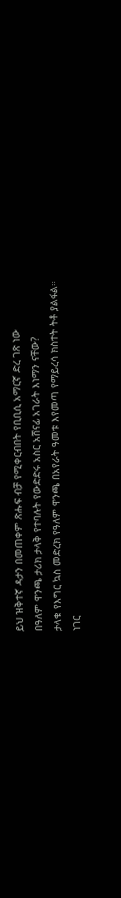ይህ ዝቅተኛ ዳታን በመጠቀም ጽሑፍ ብቻ የሚቀርብበት የቢቢሲ አማርኛ ድረ ገጽ ነው
በዓለም ዋንጫ ታሪክ ታላቅ የተባሉት የውድድሩ አስር አሸናፊ አገራት እነማን ናቸው?
ታላቁ የእግር ኳስ መድረክ የዓለም ዋንጫ በአየራት ዓመቱ እየመጣ የማይረሳ ክስተት ትቶ ያልፋል።
ነገር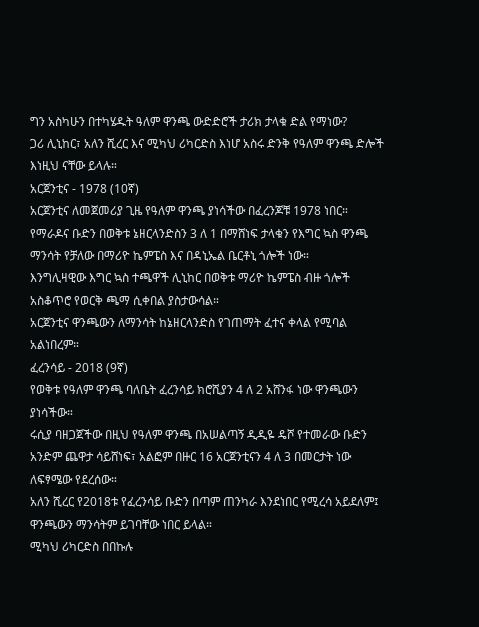ግን አስካሁን በተካሄዱት ዓለም ዋንጫ ውድድሮች ታሪክ ታላቁ ድል የማነው?
ጋሪ ሊኒከር፣ አለን ሺረር እና ሚካህ ሪካርድስ እነሆ አስሩ ድንቅ የዓለም ዋንጫ ድሎች እነዚህ ናቸው ይላሉ።
አርጀንቲና - 1978 (10ኛ)
አርጀንቲና ለመጀመሪያ ጊዜ የዓለም ዋንጫ ያነሳችው በፈረንጆቹ 1978 ነበር።
የማራዶና ቡድን በወቅቱ ኔዘርላንድስን 3 ለ 1 በማሸነፍ ታላቁን የእግር ኳስ ዋንጫ ማንሳት የቻለው በማሪዮ ኬምፔስ እና በዳኒኤል ቤርቶኒ ጎሎች ነው።
እንግሊዛዊው እግር ኳስ ተጫዋች ሊኒከር በወቅቱ ማሪዮ ኬምፔስ ብዙ ጎሎች አስቆጥሮ የወርቅ ጫማ ሲቀበል ያስታውሳል።
አርጀንቲና ዋንጫውን ለማንሳት ከኔዘርላንድስ የገጠማት ፈተና ቀላል የሚባል አልነበረም።
ፈረንሳይ - 2018 (9ኛ)
የወቅቱ የዓለም ዋንጫ ባለቤት ፈረንሳይ ክሮሺያን 4 ለ 2 አሸንፋ ነው ዋንጫውን ያነሳችው።
ሩሲያ ባዘጋጀችው በዚህ የዓለም ዋንጫ በአሠልጣኝ ዲዲዬ ዴሾ የተመራው ቡድን አንድም ጨዋታ ሳይሸነፍ፣ አልፎም በዙር 16 አርጀንቲናን 4 ለ 3 በመርታት ነው ለፍፃሜው የደረሰው።
አለን ሺረር የ2018ቱ የፈረንሳይ ቡድን በጣም ጠንካራ እንደነበር የሚረሳ አይደለም፤ ዋንጫውን ማንሳትም ይገባቸው ነበር ይላል።
ሚካህ ሪካርድስ በበኩሉ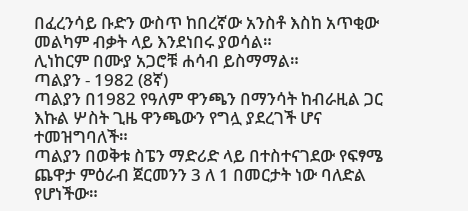በፈረንሳይ ቡድን ውስጥ ከበረኛው አንስቶ እስከ አጥቂው መልካም ብቃት ላይ እንደነበሩ ያወሳል።
ሊነከርም በሙያ አጋሮቹ ሐሳብ ይስማማል።
ጣልያን - 1982 (8ኛ)
ጣልያን በ1982 የዓለም ዋንጫን በማንሳት ከብራዚል ጋር እኩል ሦስት ጊዜ ዋንጫውን የግሏ ያደረገች ሆና ተመዝግባለች።
ጣልያን በወቅቱ ስፔን ማድሪድ ላይ በተስተናገደው የፍፃሜ ጨዋታ ምዕራብ ጀርመንን 3 ለ 1 በመርታት ነው ባለድል የሆነችው።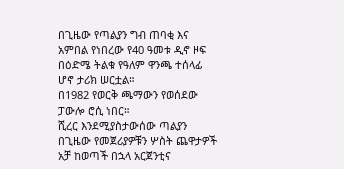በጊዜው የጣልያን ግብ ጠባቂ እና አምበል የነበረው የ40 ዓመቱ ዲኖ ዞፍ በዕድሜ ትልቁ የዓለም ዋንጫ ተሰላፊ ሆኖ ታሪክ ሠርቷል።
በ1982 የወርቅ ጫማውን የወሰደው ፓውሎ ሮሲ ነበር።
ሺረር እንደሚያስታውሰው ጣልያን በጊዜው የመጀሪያዎቹን ሦስት ጨዋታዎች አቻ ከወጣች በኋላ አርጀንቲና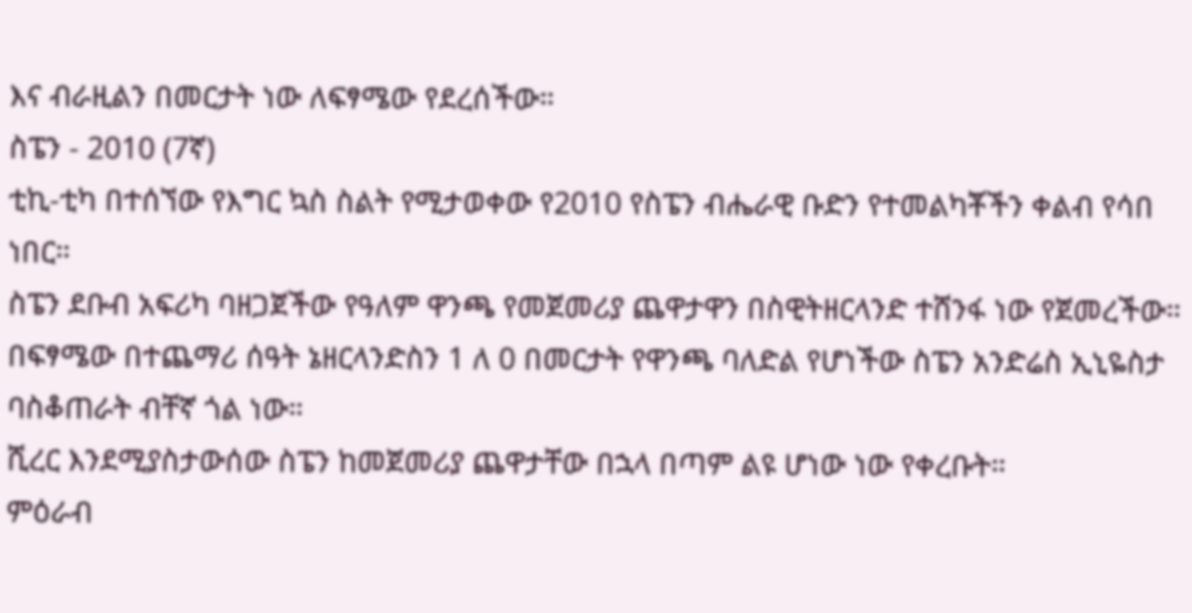እና ብራዚልን በመርታት ነው ለፍፃሜው የደረሰችው።
ስፔን - 2010 (7ኛ)
ቲኪ-ቲካ በተሰኘው የእግር ኳስ ስልት የሚታወቀው የ2010 የስፔን ብሔራዊ ቡድን የተመልካቾችን ቀልብ የሳበ ነበር።
ስፔን ደቡብ አፍሪካ ባዘጋጀችው የዓለም ዋንጫ የመጀመሪያ ጨዋታዋን በስዊትዘርላንድ ተሸንፋ ነው የጀመረችው።
በፍፃሜው በተጨማሪ ሰዓት ኔዘርላንድስን 1 ለ 0 በመርታት የዋንጫ ባለድል የሆነችው ስፔን አንድሬስ ኢኒዬስታ ባስቆጠራት ብቸኛ ጎል ነው።
ሺረር እንደሚያስታውሰው ስፔን ከመጀመሪያ ጨዋታቸው በኋላ በጣም ልዩ ሆነው ነው የቀረቡት።
ምዕራብ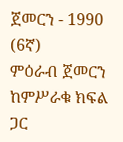ጀመርን - 1990 (6ኛ)
ምዕራብ ጀመርን ከምሥራቁ ክፍል ጋር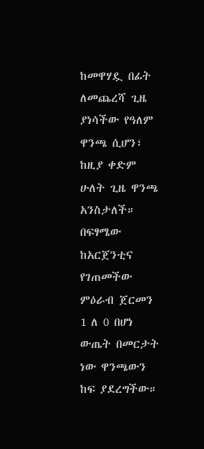ከመዋሃዷ በፊት ለመጨረሻ ጊዜ ያነሳችው የዓለም ዋንጫ ሲሆን፣ ከዚያ ቀድም ሁለት ጊዜ ዋንጫ አንስታለች።
በፍፃሜው ከአርጀንቲና የገጠመችው ምዕራብ ጀርመን 1 ለ 0 በሆነ ውጤት በመርታት ነው ዋንጫውን ከፍ ያደረግችው።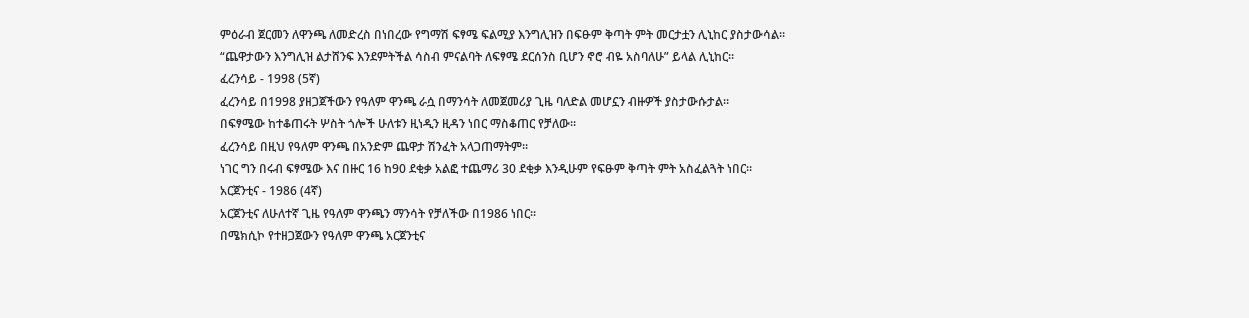ምዕራብ ጀርመን ለዋንጫ ለመድረስ በነበረው የግማሽ ፍፃሜ ፍልሚያ እንግሊዝን በፍፁም ቅጣት ምት መርታቷን ሊኒከር ያስታውሳል።
“ጨዋታውን እንግሊዝ ልታሸንፍ እንደምትችል ሳስብ ምናልባት ለፍፃሜ ደርሰንስ ቢሆን ኖሮ ብዬ አስባለሁ” ይላል ሊኒከር።
ፈረንሳይ - 1998 (5ኛ)
ፈረንሳይ በ1998 ያዘጋጀችውን የዓለም ዋንጫ ራሷ በማንሳት ለመጀመሪያ ጊዜ ባለድል መሆኗን ብዙዎች ያስታውሱታል።
በፍፃሜው ከተቆጠሩት ሦስት ጎሎች ሁለቱን ዚነዲን ዚዳን ነበር ማስቆጠር የቻለው።
ፈረንሳይ በዚህ የዓለም ዋንጫ በአንድም ጨዋታ ሽንፈት አላጋጠማትም።
ነገር ግን በሩብ ፍፃሜው እና በዙር 16 ከ90 ደቂቃ አልፎ ተጨማሪ 30 ደቂቃ እንዲሁም የፍፁም ቅጣት ምት አስፈልጓት ነበር።
አርጀንቲና - 1986 (4ኛ)
አርጀንቲና ለሁለተኛ ጊዜ የዓለም ዋንጫን ማንሳት የቻለችው በ1986 ነበር።
በሜክሲኮ የተዘጋጀውን የዓለም ዋንጫ አርጀንቲና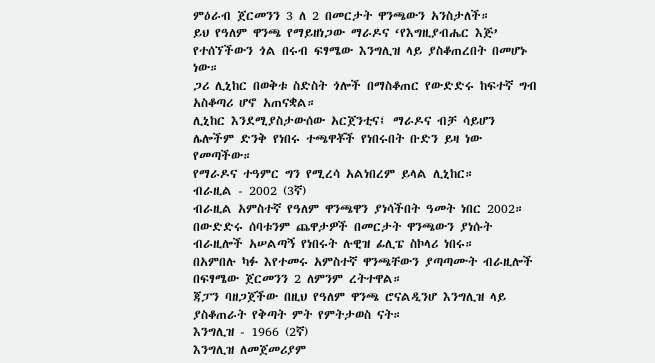ምዕራብ ጀርመንን 3 ለ 2 በመርታት ዋንጫውን አንስታለች።
ይህ የዓለም ዋንጫ የማይዘነጋው ማራዶና ‘የእግዚያብሔር እጅ’ የተሰኘችውን ጎል በሩብ ፍፃሜው እንግሊዝ ላይ ያስቆጠረበት በመሆኑ ነው።
ጋሪ ሊኒከር በወቅቱ ስድስት ጎሎች በማስቆጠር የውድድሩ ከፍተኛ ግብ አስቆጣሪ ሆኖ አጠናቋል።
ሊኒከር እንደሚያስታውሰው አርጀንቲና፤ ማራዶና ብቻ ሳይሆን ሌሎችም ድንቅ የነበሩ ተጫዋቾች የነበሩበት ቡድን ይዛ ነው የመጣችው።
የማራዶና ተዓምር ግን የሚረሳ አልነበረም ይላል ሊኒከር።
ብራዚል - 2002 (3ኛ)
ብራዚል አምስተኛ የዓለም ዋንጫዋን ያነሳችበት ዓመት ነበር 2002።
በውድድሩ ሰባቱንም ጨዋታዎች በመርታት ዋንጫውን ያነሱት ብራዚሎች አሠልጣኝ የነበሩት ሉዊዝ ፊሊፔ ስኮላሪ ነበሩ።
በአምበሉ ካፉ እየተመሩ አምስተኛ ዋንጫቸውን ያጣጣሙት ብራዚሎች በፍፃሜው ጀርመንን 2 ለምንም ረትተዋል።
ጃፓን ባዘጋጀችው በዚህ የዓለም ዋንጫ ሮናልዲንሆ እንግሊዝ ላይ ያስቆጠራት የቅጣት ምት የምትታወስ ናት።
እንግሊዝ - 1966 (2ኛ)
እንግሊዝ ለመጀመሪያም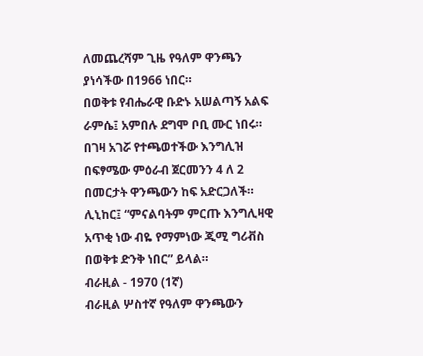ለመጨረሻም ጊዜ የዓለም ዋንጫን ያነሳችው በ1966 ነበር።
በወቅቱ የብሔራዊ ቡድኑ አሠልጣኝ አልፍ ራምሴ፤ አምበሉ ደግሞ ቦቢ ሙር ነበሩ።
በገዛ አገሯ የተጫወተችው እንግሊዝ በፍፃሜው ምዕራብ ጀርመንን 4 ለ 2 በመርታት ዋንጫውን ከፍ አድርጋለች።
ሊኒከር፤ “ምናልባትም ምርጡ እንግሊዛዊ አጥቂ ነው ብዬ የማምነው ጂሚ ግሪቭስ በወቅቱ ድንቅ ነበር” ይላል።
ብራዚል - 1970 (1ኛ)
ብራዚል ሦስተኛ የዓለም ዋንጫውን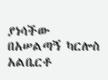ያነሳችው በአሠልጣኝ ካርሎስ አልቤርቶ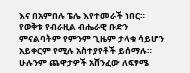እና በአምበሉ ፔሌ እየተመራች ነበር።
የወቅቱ የብራዚል ብሔራዊ ቡድን ምናልባትም የምንም ጊዜም ታላቁ ሳይሆን አይቀርም የሚሉ አስተያየቶች ይሰማሉ።
ሁሉንም ጨዋታዎች አሸንፈው ለፍፃሜ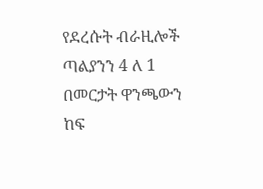የደረሱት ብራዚሎች ጣልያንን 4 ለ 1 በመርታት ዋንጫውን ከፍ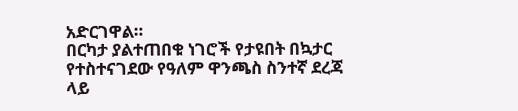አድርገዋል።
በርካታ ያልተጠበቁ ነገሮች የታዩበት በኳታር የተስተናገደው የዓለም ዋንጫስ ስንተኛ ደረጃ ላይ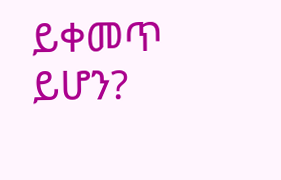ይቀመጥ ይሆን?